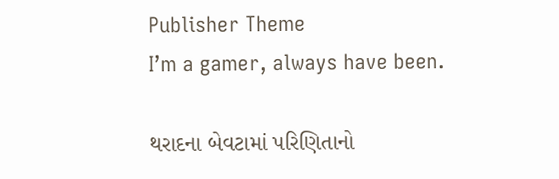Publisher Theme
I’m a gamer, always have been.

થરાદના બેવટામાં પરિણિતાનો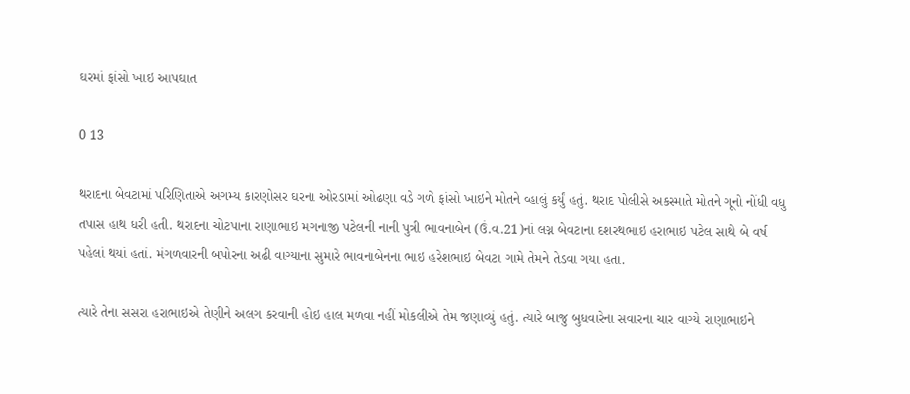ઘરમાં ફાંસો ખાઇ આપઘાત

0 13

થરાદના બેવટામાં પરિણિતાએ અગમ્ય કારણોસર ઘરના ઓરડામાં ઓઢણા વડે ગળે ફાંસો ખાઇને મોતને વ્હાલું કર્યું હતું. થરાદ પોલીસે અકસ્માતે મોતને ગૂનો નોંધી વધુ તપાસ હાથ ધરી હતી. થરાદના ચોટપાના રાણાભાઇ મગનાજી પટેલની નાની પુત્રી ભાવનાબેન (ઉં.વ.21)નાં લગ્ન બેવટાના દશરથભાઇ હરાભાઇ પટેલ સાથે બે વર્ષ પહેલાં થયાં હતાં. મંગળવારની બપોરના અઢી વાગ્યાના સુમારે ભાવનાબેનના ભાઇ હરેશભાઇ બેવટા ગામે તેમને તેડવા ગયા હતા.

ત્યારે તેના સસરા હરાભાઇએ તેણીને અલગ કરવાની હોઇ હાલ મળવા નહીં મોકલીએ તેમ જણાવ્યું હતું. ત્યારે બાજુ બુધવારેના સવારના ચાર વાગ્યે રાણાભાઇને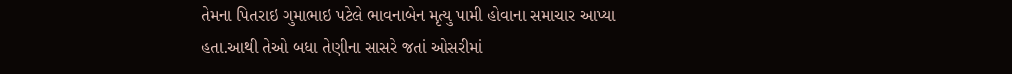તેમના પિતરાઇ ગુમાભાઇ પટેલે ભાવનાબેન મૃત્યુ પામી હોવાના સમાચાર આપ્યા હતા.આથી તેઓ બધા તેણીના સાસરે જતાં ઓસરીમાં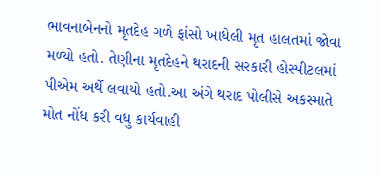ભાવનાબેનનો મૃતદેહ ગળે ફાંસો ખાધેલી મૃત હાલતમાં જોવા મળ્યો હતો. તેણીના મૃતદેહને થરાદની સરકારી હોસ્પીટલમાં પીએમ અર્થે લવાયો હતો.આ અંગે થરાદ પોલીસે અકસ્માતે મોત નોંધ કરી વધુ કાર્યવાહી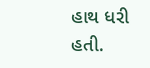હાથ ધરી હતી.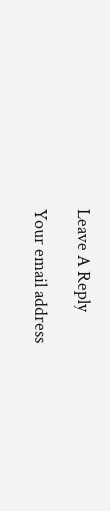Leave A Reply

Your email address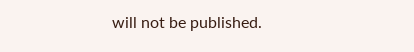will not be published.